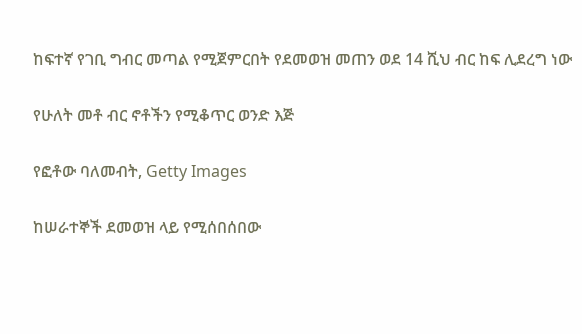ከፍተኛ የገቢ ግብር መጣል የሚጀምርበት የደመወዝ መጠን ወደ 14 ሺህ ብር ከፍ ሊደረግ ነው

የሁለት መቶ ብር ኖቶችን የሚቆጥር ወንድ እጅ

የፎቶው ባለመብት, Getty Images

ከሠራተኞች ደመወዝ ላይ የሚሰበሰበው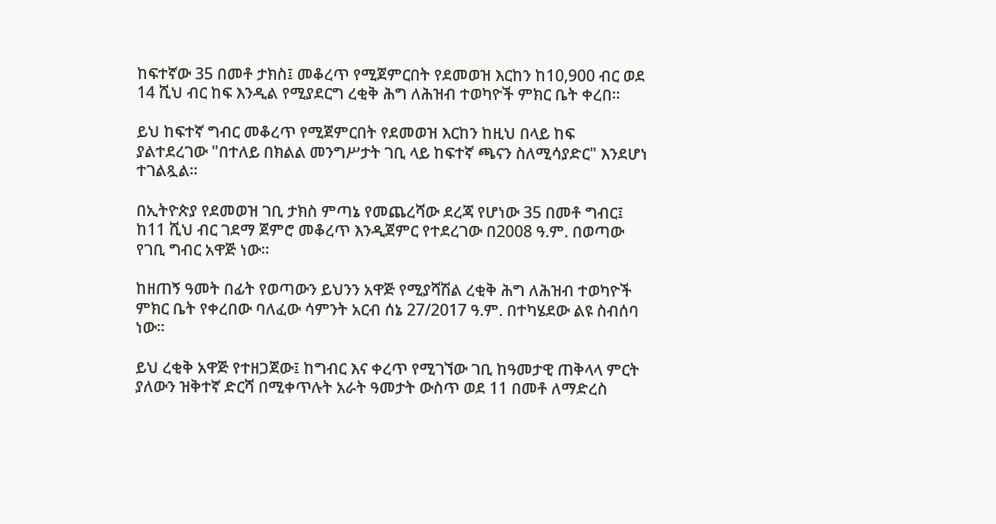ከፍተኛው 35 በመቶ ታክስ፤ መቆረጥ የሚጀምርበት የደመወዝ እርከን ከ10,900 ብር ወደ 14 ሺህ ብር ከፍ እንዲል የሚያደርግ ረቂቅ ሕግ ለሕዝብ ተወካዮች ምክር ቤት ቀረበ።

ይህ ከፍተኛ ግብር መቆረጥ የሚጀምርበት የደመወዝ እርከን ከዚህ በላይ ከፍ ያልተደረገው "በተለይ በክልል መንግሥታት ገቢ ላይ ከፍተኛ ጫናን ስለሚሳያድር" እንደሆነ ተገልጿል።

በኢትዮጵያ የደመወዝ ገቢ ታክስ ምጣኔ የመጨረሻው ደረጃ የሆነው 35 በመቶ ግብር፤ ከ11 ሺህ ብር ገደማ ጀምሮ መቆረጥ እንዲጀምር የተደረገው በ2008 ዓ.ም. በወጣው የገቢ ግብር አዋጅ ነው።

ከዘጠኝ ዓመት በፊት የወጣውን ይህንን አዋጅ የሚያሻሽል ረቂቅ ሕግ ለሕዝብ ተወካዮች ምክር ቤት የቀረበው ባለፈው ሳምንት አርብ ሰኔ 27/2017 ዓ.ም. በተካሄደው ልዩ ስብሰባ ነው።

ይህ ረቂቅ አዋጅ የተዘጋጀው፤ ከግብር እና ቀረጥ የሚገኘው ገቢ ከዓመታዊ ጠቅላላ ምርት ያለውን ዝቅተኛ ድርሻ በሚቀጥሉት አራት ዓመታት ውስጥ ወደ 11 በመቶ ለማድረስ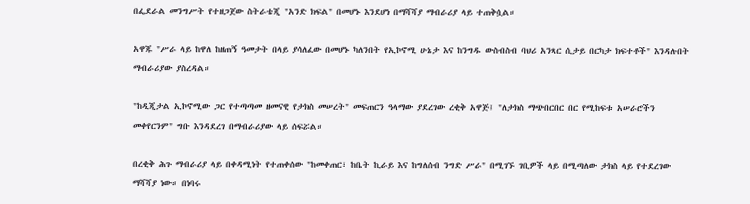በፌደራል መንግሥት የተዘጋጀው ስትራቴጂ "አንድ ክፍል" በመሆኑ እንደሆነ በማሻሻያ ማብራሪያ ላይ ተጠቅሷል።

አዋጁ "ሥራ ላይ ከዋለ ከዘጠኝ ዓመታት በላይ ያሳለፈው በመሆኑ ካለንበት የኢኮኖሚ ሁኔታ እና ከንግዱ ውስብስብ ባህሪ አንጻር ሲታይ በርካታ ክፍተቶች" እንዳሉበት ማብራሪያው ያስረዳል።

"ከዲጂታል ኢኮኖሚው ጋር የተጣጣመ ዘመናዊ የታክስ መሠረት" መፍጠርን ዓላማው ያደረገው ረቂቅ አዋጅ፤ "ለታክስ ማጭበርበር በር የሚከፍቱ አሠራሮችን መቀየርንም" ግቡ እንዳደረገ በማብራሪያው ላይ ሰፍሯል።

በረቂቅ ሕጉ ማብራሪያ ላይ በቀዳሚነት የተጠቀሰው "ከመቀጠር፣ ከቤት ኪራይ እና ከግለሰብ ንግድ ሥራ" በሚገኙ ገቢዎች ላይ በሚጣለው ታክስ ላይ የተደረገው ማሻሻያ ነው። በነባሩ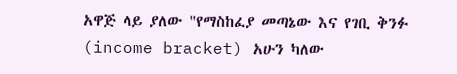አዋጅ ላይ ያለው "የማስከፈያ መጣኔው እና የገቢ ቅንፉ (income bracket) አሁን ካለው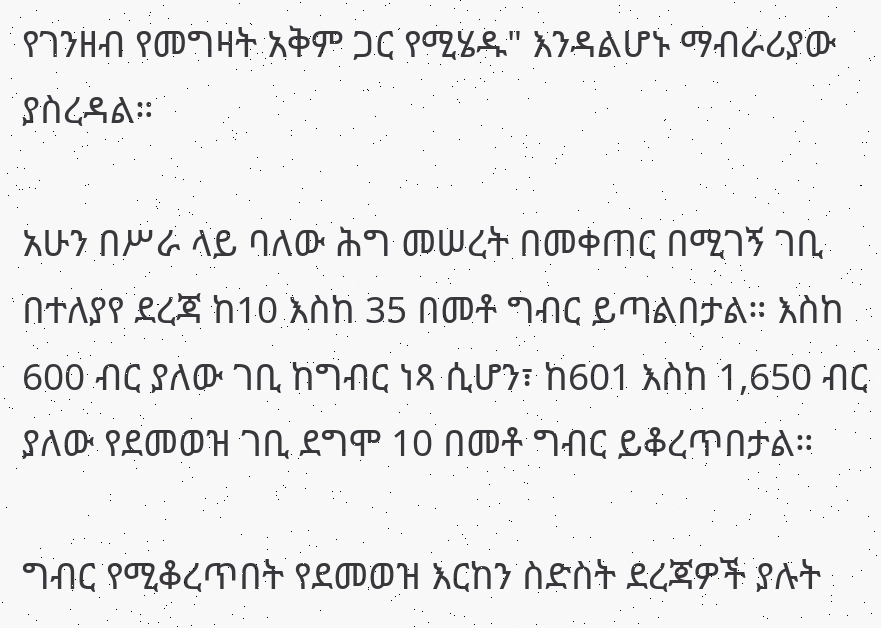የገንዘብ የመግዛት አቅም ጋር የሚሄዱ" እንዳልሆኑ ማብራሪያው ያስረዳል።

አሁን በሥራ ላይ ባለው ሕግ መሠረት በመቀጠር በሚገኝ ገቢ በተለያየ ደረጃ ከ10 እስከ 35 በመቶ ግብር ይጣልበታል። እስከ 600 ብር ያለው ገቢ ከግብር ነጻ ሲሆን፣ ከ601 እስከ 1,650 ብር ያለው የደመወዝ ገቢ ደግሞ 10 በመቶ ግብር ይቆረጥበታል።

ግብር የሚቆረጥበት የደመወዝ እርከን ስድስት ደረጃዎች ያሉት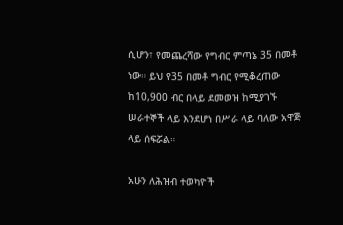ሲሆን፣ የመጨረሻው የግብር ምጣኔ 35 በመቶ ነው። ይህ የ35 በመቶ ግብር የሚቆረጠው ከ10,900 ብር በላይ ደመወዝ ከሚያገኙ ሠራተኞች ላይ እንደሆነ በሥራ ላይ ባለው አዋጅ ላይ ሰፍሯል።

አሁን ለሕዝብ ተወካዮች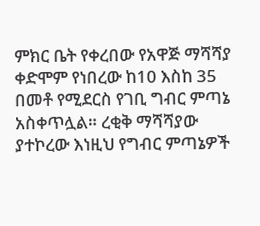ምክር ቤት የቀረበው የአዋጅ ማሻሻያ ቀድሞም የነበረው ከ10 እስከ 35 በመቶ የሚደርስ የገቢ ግብር ምጣኔ አስቀጥሏል። ረቂቅ ማሻሻያው ያተኮረው እነዚህ የግብር ምጣኔዎች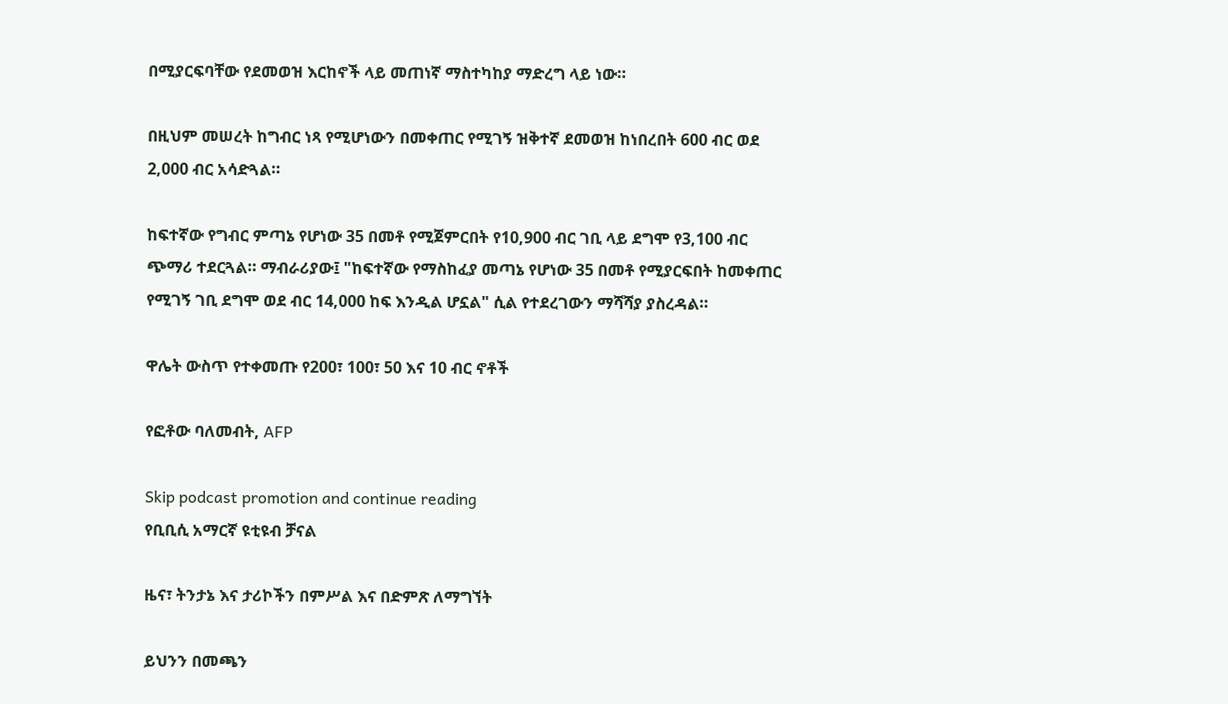በሚያርፍባቸው የደመወዝ እርከኖች ላይ መጠነኛ ማስተካከያ ማድረግ ላይ ነው።

በዚህም መሠረት ከግብር ነጻ የሚሆነውን በመቀጠር የሚገኝ ዝቅተኛ ደመወዝ ከነበረበት 600 ብር ወደ 2,000 ብር አሳድጓል።

ከፍተኛው የግብር ምጣኔ የሆነው 35 በመቶ የሚጀምርበት የ10,900 ብር ገቢ ላይ ደግሞ የ3,100 ብር ጭማሪ ተደርጓል። ማብራሪያው፤ "ከፍተኛው የማስከፈያ መጣኔ የሆነው 35 በመቶ የሚያርፍበት ከመቀጠር የሚገኝ ገቢ ደግሞ ወደ ብር 14,000 ከፍ እንዲል ሆኗል" ሲል የተደረገውን ማሻሻያ ያስረዳል።

ዋሌት ውስጥ የተቀመጡ የ200፣ 100፣ 50 እና 10 ብር ኖቶች

የፎቶው ባለመብት, AFP

Skip podcast promotion and continue reading
የቢቢሲ አማርኛ ዩቲዩብ ቻናል

ዜና፣ ትንታኔ እና ታሪኮችን በምሥል እና በድምጽ ለማግኘት

ይህንን በመጫን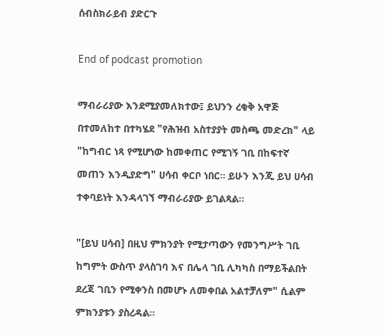ሰብስክራይብ ያድርጉ

End of podcast promotion

ማብራሪያው እንደሚያመለክተው፤ ይህንን ረቂቅ አዋጅ በተመለከተ በተካሄደ "የሕዝብ አስተያያት መስጫ መድረክ" ላይ "ከግብር ነጻ የሚሆነው ከመቀጠር የሚገኝ ገቢ በከፍተኛ መጠን እንዲያድግ" ሀሳብ ቀርቦ ነበር። ይሁን እንጂ ይህ ሀሳብ ተቀባይነት እንዳላገኘ ማብራሪያው ይገልጻል።

"[ይህ ሀሳብ] በዚህ ምክንያት የሚታጣውን የመንግሥት ገቢ ከግምት ውስጥ ያላስገባ እና በሌላ ገቢ ሊካካስ በማይችልበት ደረጃ ገቢን የሚቀንስ በመሆኑ ለመቀበል አልተቻለም" ሲልም ምክንያቱን ያስረዳል።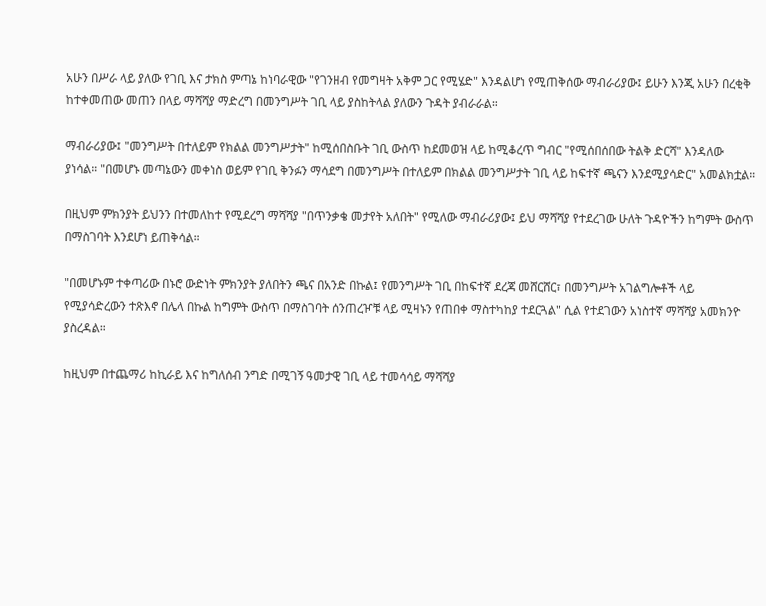አሁን በሥራ ላይ ያለው የገቢ እና ታክስ ምጣኔ ከነባራዊው "የገንዘብ የመግዛት አቅም ጋር የሚሄድ" እንዳልሆነ የሚጠቅሰው ማብራሪያው፤ ይሁን እንጂ አሁን በረቂቅ ከተቀመጠው መጠን በላይ ማሻሻያ ማድረግ በመንግሥት ገቢ ላይ ያስከትላል ያለውን ጉዳት ያብራራል።

ማብራሪያው፤ "መንግሥት በተለይም የክልል መንግሥታት" ከሚሰበስቡት ገቢ ውስጥ ከደመወዝ ላይ ከሚቆረጥ ግብር "የሚሰበሰበው ትልቅ ድርሻ" እንዳለው ያነሳል። "በመሆኑ መጣኔውን መቀነስ ወይም የገቢ ቅንፉን ማሳደግ በመንግሥት በተለይም በክልል መንግሥታት ገቢ ላይ ከፍተኛ ጫናን እንደሚያሳድር" አመልክቷል።

በዚህም ምክንያት ይህንን በተመለከተ የሚደረግ ማሻሻያ "በጥንቃቄ መታየት አለበት" የሚለው ማብራሪያው፤ ይህ ማሻሻያ የተደረገው ሁለት ጉዳዮችን ከግምት ውስጥ በማስገባት እንደሆነ ይጠቅሳል።

"በመሆኑም ተቀጣሪው በኑሮ ውድነት ምክንያት ያለበትን ጫና በአንድ በኩል፤ የመንግሥት ገቢ በከፍተኛ ደረጃ መሸርሸር፣ በመንግሥት አገልግሎቶች ላይ የሚያሳድረውን ተጽእኖ በሌላ በኩል ከግምት ውስጥ በማስገባት ሰንጠረዦቹ ላይ ሚዛኑን የጠበቀ ማስተካከያ ተደርጓል" ሲል የተደገውን አነስተኛ ማሻሻያ አመክንዮ ያስረዳል።

ከዚህም በተጨማሪ ከኪራይ እና ከግለሰብ ንግድ በሚገኝ ዓመታዊ ገቢ ላይ ተመሳሳይ ማሻሻያ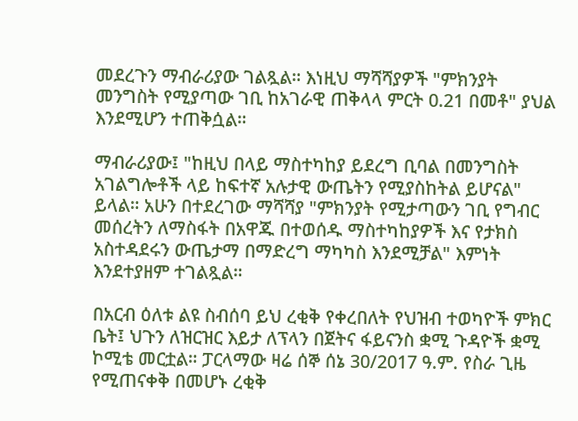መደረጉን ማብራሪያው ገልጿል። እነዚህ ማሻሻያዎች "ምክንያት መንግስት የሚያጣው ገቢ ከአገራዊ ጠቅላላ ምርት 0.21 በመቶ" ያህል እንደሚሆን ተጠቅሷል።

ማብራሪያው፤ "ከዚህ በላይ ማስተካከያ ይደረግ ቢባል በመንግስት አገልግሎቶች ላይ ከፍተኛ አሉታዊ ውጤትን የሚያስከትል ይሆናል" ይላል። አሁን በተደረገው ማሻሻያ "ምክንያት የሚታጣውን ገቢ የግብር መሰረትን ለማስፋት በአዋጁ በተወሰዱ ማስተካከያዎች እና የታክስ አስተዳደሩን ውጤታማ በማድረግ ማካካስ እንደሚቻል" እምነት እንደተያዘም ተገልጿል።

በአርብ ዕለቱ ልዩ ስብሰባ ይህ ረቂቅ የቀረበለት የህዝብ ተወካዮች ምክር ቤት፤ ህጉን ለዝርዝር እይታ ለፕላን በጀትና ፋይናንስ ቋሚ ጉዳዮች ቋሚ ኮሚቴ መርቷል። ፓርላማው ዛሬ ሰኞ ሰኔ 30/2017 ዓ.ም. የስራ ጊዜ የሚጠናቀቅ በመሆኑ ረቂቅ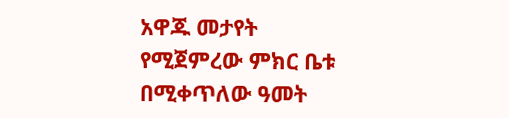አዋጁ መታየት የሚጀምረው ምክር ቤቱ በሚቀጥለው ዓመት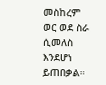መስከረም ወር ወደ ስራ ሲመለስ እንደሆነ ይጠበቃል።